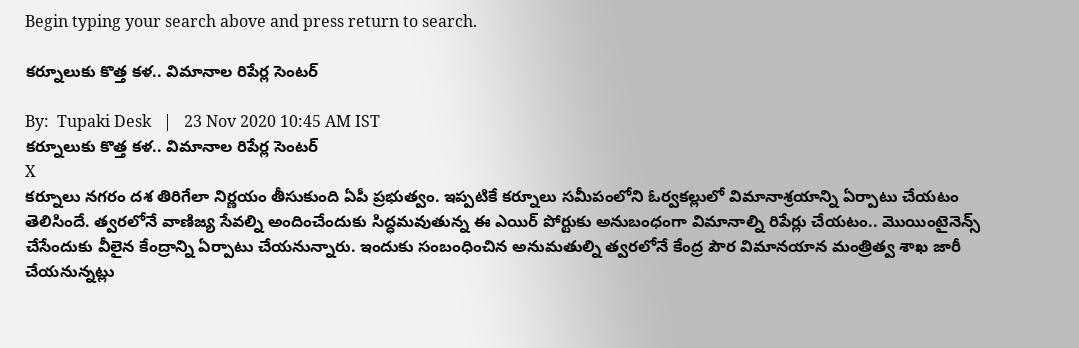Begin typing your search above and press return to search.

కర్నూలుకు కొత్త కళ.. విమానాల రిపేర్ల సెంటర్

By:  Tupaki Desk   |   23 Nov 2020 10:45 AM IST
కర్నూలుకు కొత్త కళ.. విమానాల రిపేర్ల సెంటర్
X
కర్నూలు నగరం దశ తిరిగేలా నిర్ణయం తీసుకుంది ఏపీ ప్రభుత్వం. ఇప్పటికే కర్నూలు సమీపంలోని ఓర్వకల్లులో విమానాశ్రయాన్ని ఏర్పాటు చేయటం తెలిసిందే. త్వరలోనే వాణిజ్య సేవల్ని అందించేందుకు సిద్ధమవుతున్న ఈ ఎయిర్ పోర్టుకు అనుబంధంగా విమానాల్ని రిపేర్లు చేయటం.. మొయింటైనెన్స్ చేసేందుకు వీలైన కేంద్రాన్ని ఏర్పాటు చేయనున్నారు. ఇందుకు సంబంధించిన అనుమతుల్ని త్వరలోనే కేంద్ర పౌర విమానయాన మంత్రిత్వ శాఖ జారీ చేయనున్నట్లు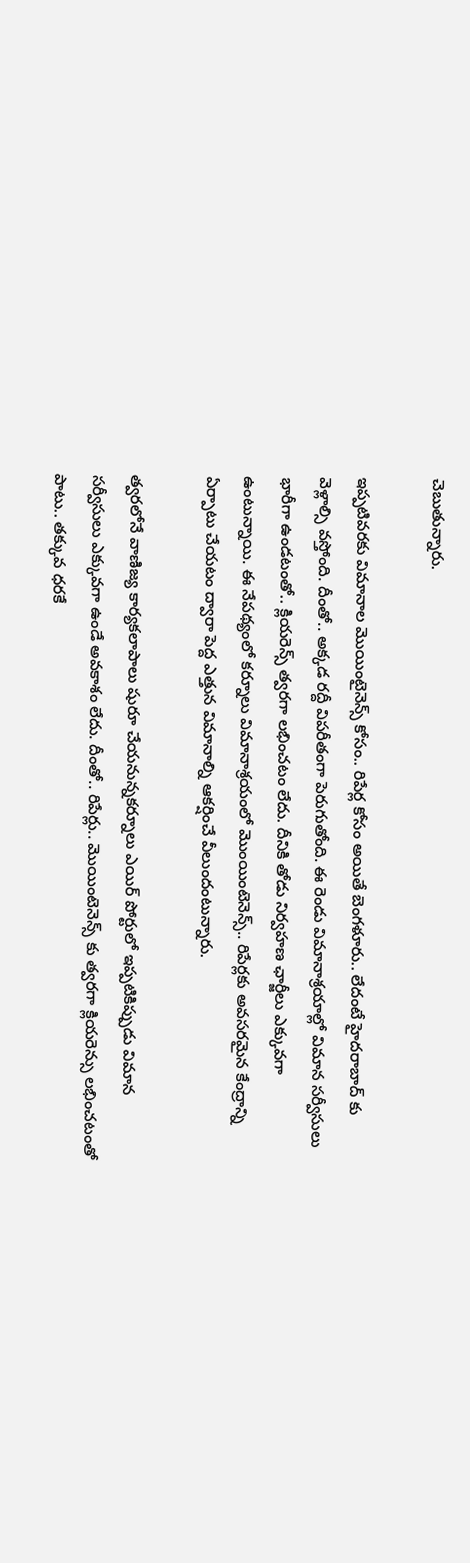చెబుతున్నారు.

ఇప్పటివరకు విమానాల మొయింటైనెన్స్ కోసం.. రిపేర్ల కోసం అయితే బెంగళూరు.. లేదంటే హైదరాబాద్ కు వెళ్లాల్సి వస్తోంది. దీంతో.. అక్కడ రద్దీ విపరీతంగా పెరుగుతోంది. ఈ రెండు విమానాశ్రయాల్లో విమాన సర్వీసులు భారీగా ఉండటంతో.. క్లియరెన్స్ త్వరగా లభించటం లేదు. దీనికి తోడు నిర్వహణ ఛార్జీలు ఎక్కువగా ఉంటున్నాయి. ఈ నేపథ్యంలో కర్నూలు విమానాశ్రయంలో మొంయింటెనెన్స్.. రిపేర్లకు అవసరమైన కేంద్రాన్ని ఏర్పాటు చేయటం ద్వారా పెద్ద ఎత్తున విమానాల్ని ఆకర్షించే వీలుందంటున్నారు.

త్వరలోనే వాణిజ్య కార్యకలాపాలు షురూ చేయనున్నకర్నూలు ఎయిర్ పోర్టులో ఇప్పటికిప్పుడు విమాన సర్వీసులు ఎక్కువగా ఉండే అవకాశం లేదు. దీంతో.. రిపేర్లు.. మొయింటెనెన్స్ కు త్వరగా క్లియరెన్సు లభించటంతో పాటు.. తక్కువ ధరకే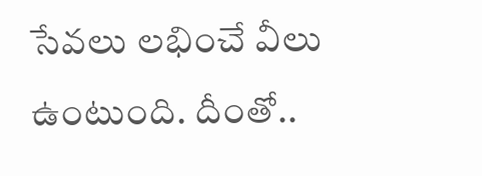సేవలు లభించే వీలు ఉంటుంది. దీంతో..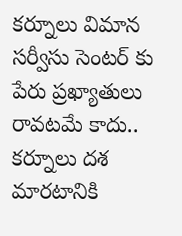కర్నూలు విమాన సర్వీసు సెంటర్ కు పేరు ప్రఖ్యాతులు రావటమే కాదు.. కర్నూలు దశ మారటానికి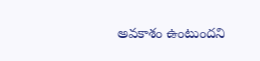అవకాశం ఉంటుందని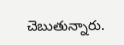చెబుతున్నారు.